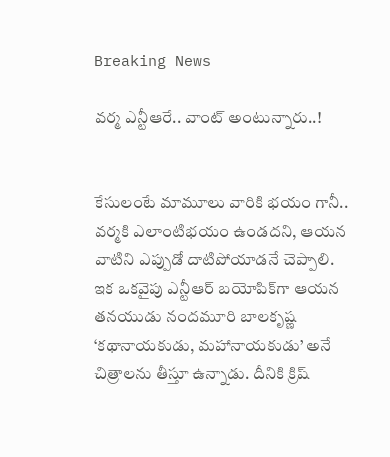Breaking News

వర్మ ఎన్టీఆరే.. వాంట్ అంటున్నారు..!


కేసులంటే మామూలు వారికి భయం గానీ.. వర్మకి ఎలాంటిభయం ఉండదని, ఆయన వాటిని ఎప్పుడో దాటిపోయాడనే చెప్పాలి. ఇక ఒకవైపు ఎన్టీఆర్‌ బయోపిక్‌గా ఆయన తనయుడు నందమూరి బాలకృష్ణ ‘కథానాయకుడు, మహానాయకుడు’ అనే చిత్రాలను తీస్తూ ఉన్నాడు. దీనికి క్రిష్‌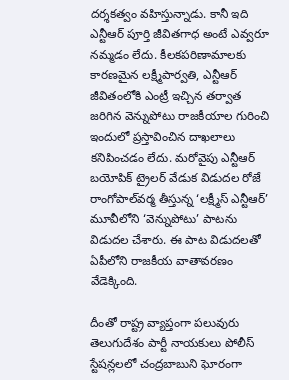దర్శకత్వం వహిస్తున్నాడు. కానీ ఇది ఎన్టీఆర్‌ పూర్తి జీవితగాధ అంటే ఎవ్వరూ నమ్మడం లేదు. కీలకపరిణామాలకు కారణమైన లక్ష్మీపార్వతి, ఎన్టీఆర్‌ జీవితంలోకి ఎంట్రీ ఇచ్చిన తర్వాత జరిగిన వెన్నుపోటు రాజకీయాల గురించి ఇందులో ప్రస్తావించిన దాఖలాలు కనిపించడం లేదు. మరోవైపు ఎన్టీఆర్‌ బయోపిక్‌ ట్రైలర్‌ వేడుక విడుదల రోజే రాంగోపాల్‌వర్మ తీస్తున్న ‘లక్ష్మీస్‌ ఎన్టీఆర్‌’ మూవీలోని ‘వెన్నుపోటు’ పాటను విడుదల చేశారు. ఈ పాట విడుదలతో ఏపీలోని రాజకీయ వాతావరణం వేడెక్కింది.

దీంతో రాష్ట్ర వ్యాప్తంగా పలువురు తెలుగుదేశం పార్టీ నాయకులు పోలీస్‌ స్టేషన్లలలో చంద్రబాబుని ఘోరంగా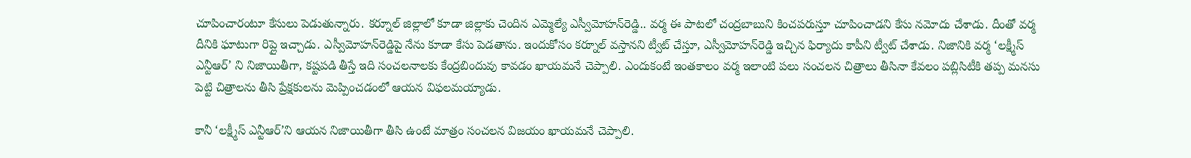చూపించారంటూ కేసులు పెడుతున్నారు. కర్నూల్‌ జిల్లాలో కూడా జిల్లాకు చెందిన ఎమ్మెల్యే ఎస్వీమోహన్‌రెడ్డి.. వర్మ ఈ పాటలో చంద్రబాబుని కించపరుస్తూ చూపించాడని కేసు నమోదు చేశాడు. దీంతో వర్మ దీనికి ఘాటుగా రిప్లై ఇచ్చాడు. ఎస్వీమోహన్‌రెడ్డిపై నేను కూడా కేసు పెడతాను. ఇందుకోసం కర్నూల్‌ వస్తానని ట్వీట్‌ చేస్తూ, ఎస్వీమోహన్‌రెడ్డి ఇచ్చిన ఫిర్యాదు కాపీని ట్వీట్‌ చేశాడు. నిజానికి వర్మ ‘లక్ష్మీస్‌ ఎన్టీఆర్‌’ ని నిజాయితీగా, కష్టపడి తీస్తే ఇది సంచలనాలకు కేంద్రబిందువు కావడం ఖాయమనే చెప్పాలి. ఎందుకంటే ఇంతకాలం వర్మ ఇలాంటి పలు సంచలన చిత్రాలు తీసినా కేవలం పబ్లిసిటీకి తప్ప మనసు పెట్టి చిత్రాలను తీసి ప్రేక్షకులను మెప్పించడంలో ఆయన విఫలమయ్యాడు.

కానీ ‘లక్ష్మీస్‌ ఎన్టీఆర్‌’ని ఆయన నిజాయితీగా తీసి ఉంటే మాత్రం సంచలన విజయం ఖాయమనే చెప్పాలి.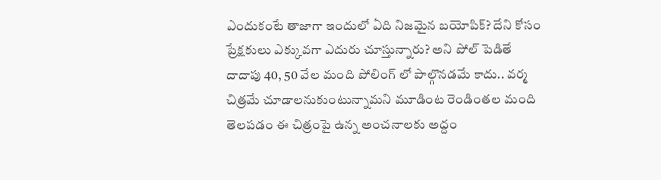ఎందుకంటే తాజాగా ఇందులో ఏది నిజమైన బయోపిక్‌? దేని కోసం ప్రేక్షకులు ఎక్కువగా ఎదురు చూస్తున్నారు? అని పోల్‌ పెడితే దాదాపు 40, 50 వేల మంది పోలింగ్‌ లో పాల్గొనడమే కాదు.. వర్మ చిత్రమే చూడాలనుకుంటున్నామని మూడింట రెండింతల మంది తెలపడం ఈ చిత్రంపై ఉన్న అంచనాలకు అద్దం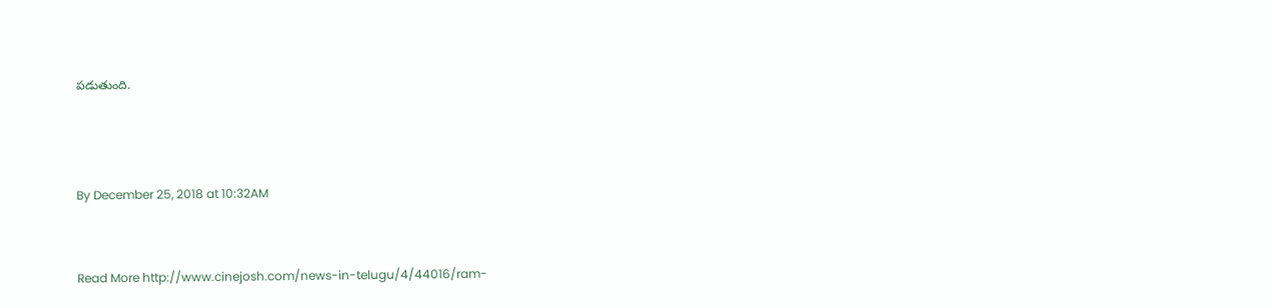పడుతుంది.



By December 25, 2018 at 10:32AM


Read More http://www.cinejosh.com/news-in-telugu/4/44016/ram-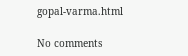gopal-varma.html

No comments